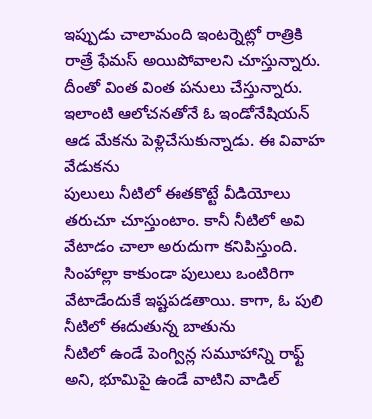ఇప్పుడు చాలామంది ఇంటర్నెట్లో రాత్రికి రాత్రే ఫేమస్ అయిపోవాలని చూస్తున్నారు. దీంతో వింత వింత పనులు చేస్తున్నారు. ఇలాంటి ఆలోచనతోనే ఓ ఇండోనేషియన్ ఆడ మేకను పెళ్లిచేసుకున్నాడు. ఈ వివాహ వేడుకను
పులులు నీటిలో ఈతకొట్టే వీడియోలు తరుచూ చూస్తుంటాం. కానీ నీటిలో అవి వేటాడం చాలా అరుదుగా కనిపిస్తుంది. సింహాల్లా కాకుండా పులులు ఒంటిరిగా వేటాడేందుకే ఇష్టపడతాయి. కాగా, ఓ పులి నీటిలో ఈదుతున్న బాతును
నీటిలో ఉండే పెంగ్విన్ల సమూహాన్ని రాఫ్ట్ అని, భూమిపై ఉండే వాటిని వాడిల్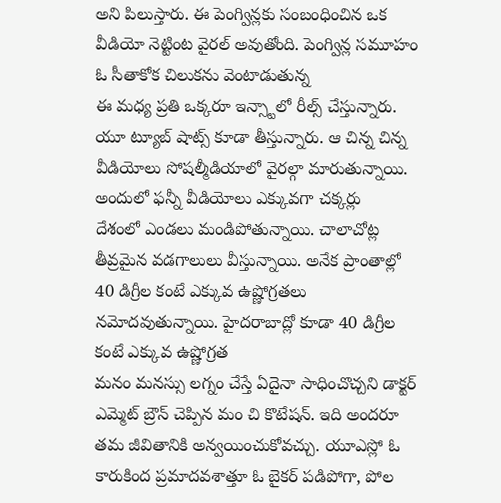అని పిలుస్తారు. ఈ పెంగ్విన్లకు సంబంధించిన ఒక వీడియో నెట్టింట వైరల్ అవుతోంది. పెంగ్విన్ల సమూహం ఓ సీతాకోక చిలుకను వెంటాడుతున్న
ఈ మధ్య ప్రతి ఒక్కరూ ఇన్స్టాలో రీల్స్ చేస్తున్నారు. యూ ట్యూబ్ షాట్స్ కూడా తీస్తున్నారు. ఆ చిన్న చిన్న వీడియోలు సోషల్మీడియాలో వైరల్గా మారుతున్నాయి. అందులో ఫన్నీ వీడియోలు ఎక్కువగా చక్కర్లు
దేశంలో ఎండలు మండిపోతున్నాయి. చాలాచోట్ల తీవ్రమైన వడగాలులు వీస్తున్నాయి. అనేక ప్రాంతాల్లో 40 డిగ్రీల కంటే ఎక్కువ ఉష్ణోగ్రతలు నమోదవుతున్నాయి. హైదరాబాద్లో కూడా 40 డిగ్రీల కంటే ఎక్కువ ఉష్ణోగ్రత
మనం మనస్సు లగ్నం చేస్తే ఏదైనా సాధించొచ్చని డాక్టర్ ఎమ్మెట్ బ్రౌన్ చెప్పిన మం చి కొటేషన్. ఇది అందరూ తమ జీవితానికి అన్వయించుకోవచ్చు. యూఎస్లో ఓ కారుకింద ప్రమాదవశాత్తూ ఓ బైకర్ పడిపోగా, పోల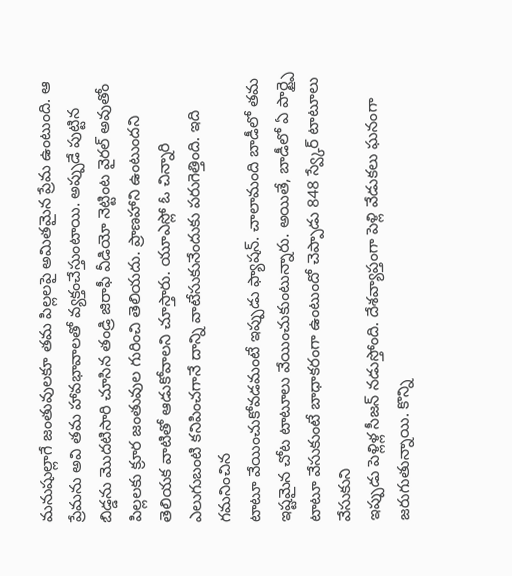మనుషుల్లాగే జంతువులకూ తమ పిల్లలపై అమితమైన ప్రేమ ఉంటుంది. ఆ ప్రేమను అవి తమ హావభావాలతో వ్యక్తంచేస్తుంటాయి. అప్పుడే పుట్టిన బిడ్డను మొదటిసారి చూసిన తండ్రి జిరాఫీ వీడియో నెట్టింట వైరల్ అవుతోం
పిల్లలకు క్రూర జంతువుల గురించి తెలియదు. ప్రాణహాని ఉంటుందని తెలియక వాటితో ఆడుకోవాలని చూస్తారు. యూఎస్లో ఓ చిన్నారి ఎలుగుబంటి కనిపించగానే దాన్ని వాటేసుకునేందుకు పరుగెత్తింది. ఇది గమనించిన
టాటూ వేయించుకోవడమంటే ఇప్పుడు ఫ్యాషన్. చాలామంది బాడీలో తమ ఇష్టమైన చోట టాటూలు వేయించుకుంటున్నారు. అయితే, బాడీలో ఏ పార్ట్పై టాటూ వేసుకుంటే బాధాకరంగా ఉంటుందో చెప్పాడు 848 స్వ్కేర్ టాటూలు వేసుకుని
ఇప్పుడు పెళ్లిళ్ల సీజన్ నడుస్తోంది. దేశవ్యాప్తంగా పెళ్లి వేడుకలు ఘనంగా జరుగుతున్నాయి. కొన్ని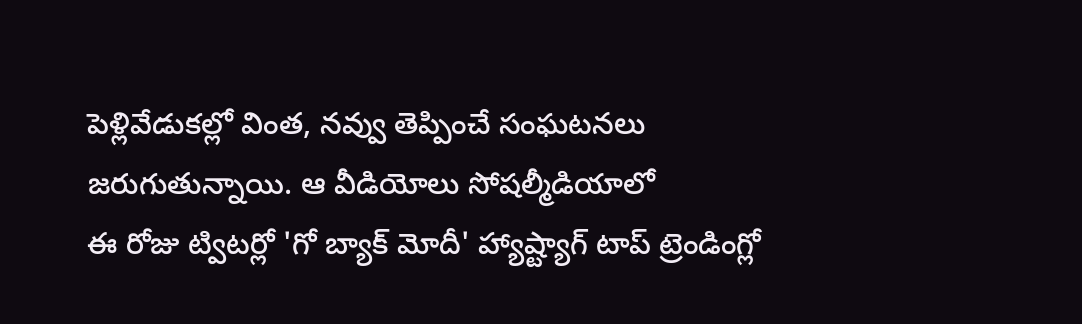పెళ్లివేడుకల్లో వింత, నవ్వు తెప్పించే సంఘటనలు జరుగుతున్నాయి. ఆ వీడియోలు సోషల్మీడియాలో
ఈ రోజు ట్విటర్లో 'గో బ్యాక్ మోదీ' హ్యాష్ట్యాగ్ టాప్ ట్రెండింగ్లో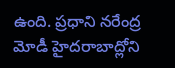ఉంది. ప్రధాని నరేంద్ర మోడీ హైదరాబాద్లోని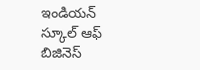ఇండియన్ స్కూల్ ఆఫ్ బిజినెస్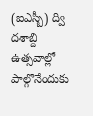(ఐఎస్బీ) ద్వి దశాబ్ది ఉత్సవాల్లో పాల్గొనేందుకు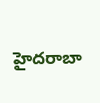హైదరాబా